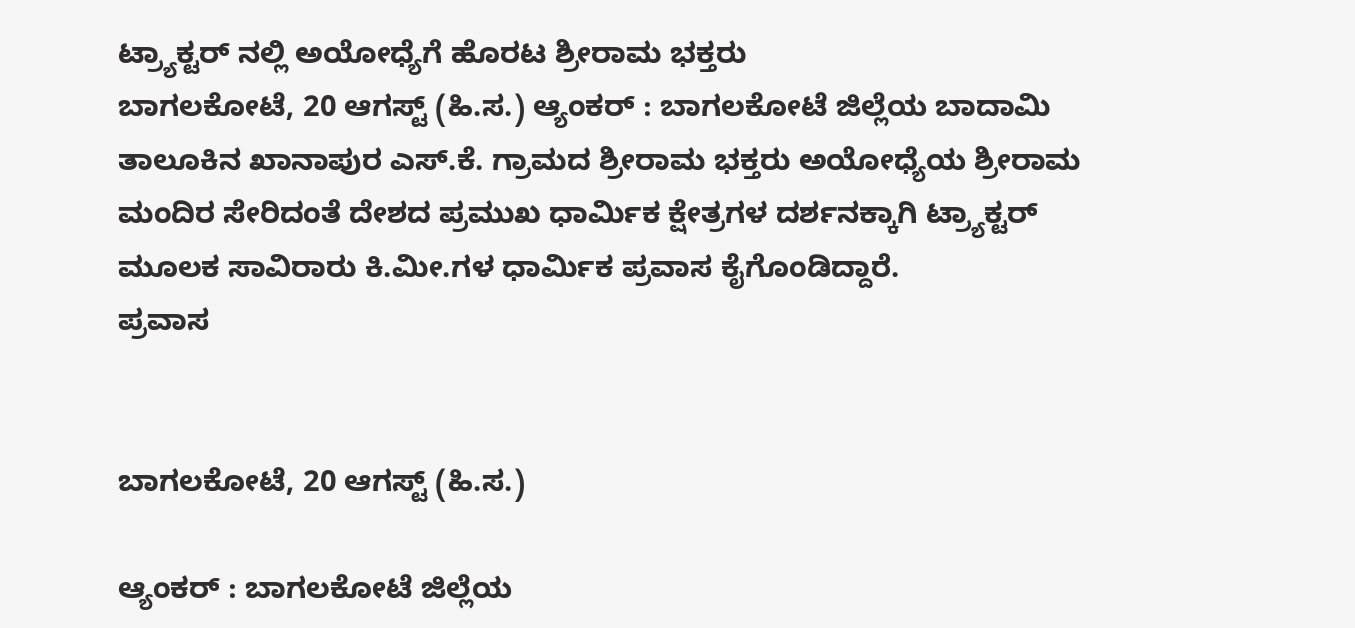ಟ್ರ್ಯಾಕ್ಟರ್ ನಲ್ಲಿ ಅಯೋಧ್ಯೆಗೆ ಹೊರಟ ಶ್ರೀರಾಮ ಭಕ್ತರು
ಬಾಗಲಕೋಟೆ, 20 ಆಗಸ್ಟ್ (ಹಿ.ಸ.) ಆ್ಯಂಕರ್ : ಬಾಗಲಕೋಟೆ ಜಿಲ್ಲೆಯ ಬಾದಾಮಿ ತಾಲೂಕಿನ ಖಾನಾಪುರ ಎಸ್.ಕೆ. ಗ್ರಾಮದ ಶ್ರೀರಾಮ ಭಕ್ತರು ಅಯೋಧ್ಯೆಯ ಶ್ರೀರಾಮ ಮಂದಿರ ಸೇರಿದಂತೆ ದೇಶದ ಪ್ರಮುಖ ಧಾರ್ಮಿಕ ಕ್ಷೇತ್ರಗಳ ದರ್ಶನಕ್ಕಾಗಿ ಟ್ರ್ಯಾಕ್ಟರ್ ಮೂಲಕ ಸಾವಿರಾರು ಕಿ.ಮೀ.ಗಳ ಧಾರ್ಮಿಕ ಪ್ರವಾಸ ಕೈಗೊಂಡಿದ್ದಾರೆ.
ಪ್ರವಾಸ


ಬಾಗಲಕೋಟೆ, 20 ಆಗಸ್ಟ್ (ಹಿ.ಸ.)

ಆ್ಯಂಕರ್ : ಬಾಗಲಕೋಟೆ ಜಿಲ್ಲೆಯ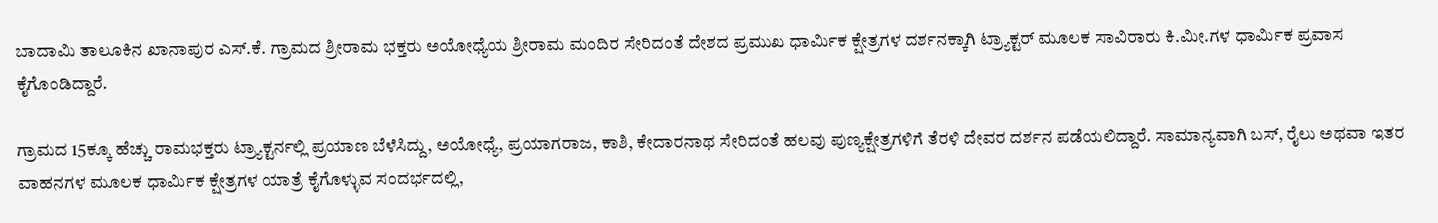ಬಾದಾಮಿ ತಾಲೂಕಿನ ಖಾನಾಪುರ ಎಸ್.ಕೆ. ಗ್ರಾಮದ ಶ್ರೀರಾಮ ಭಕ್ತರು ಅಯೋಧ್ಯೆಯ ಶ್ರೀರಾಮ ಮಂದಿರ ಸೇರಿದಂತೆ ದೇಶದ ಪ್ರಮುಖ ಧಾರ್ಮಿಕ ಕ್ಷೇತ್ರಗಳ ದರ್ಶನಕ್ಕಾಗಿ ಟ್ರ್ಯಾಕ್ಟರ್ ಮೂಲಕ ಸಾವಿರಾರು ಕಿ.ಮೀ.ಗಳ ಧಾರ್ಮಿಕ ಪ್ರವಾಸ ಕೈಗೊಂಡಿದ್ದಾರೆ.

ಗ್ರಾಮದ 15ಕ್ಕೂ ಹೆಚ್ಚು ರಾಮಭಕ್ತರು ಟ್ರ್ಯಾಕ್ಟರ್ನಲ್ಲಿ ಪ್ರಯಾಣ ಬೆಳೆಸಿದ್ದು, ಅಯೋಧ್ಯೆ, ಪ್ರಯಾಗರಾಜ, ಕಾಶಿ, ಕೇದಾರನಾಥ ಸೇರಿದಂತೆ ಹಲವು ಪುಣ್ಯಕ್ಷೇತ್ರಗಳಿಗೆ ತೆರಳಿ ದೇವರ ದರ್ಶನ ಪಡೆಯಲಿದ್ದಾರೆ. ಸಾಮಾನ್ಯವಾಗಿ ಬಸ್, ರೈಲು ಅಥವಾ ಇತರ ವಾಹನಗಳ ಮೂಲಕ ಧಾರ್ಮಿಕ ಕ್ಷೇತ್ರಗಳ ಯಾತ್ರೆ ಕೈಗೊಳ್ಳುವ ಸಂದರ್ಭದಲ್ಲಿ,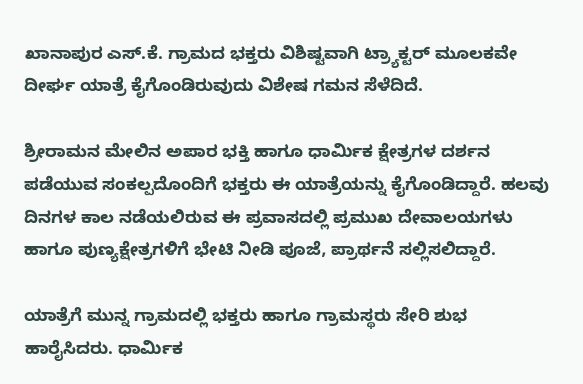ಖಾನಾಪುರ ಎಸ್.ಕೆ. ಗ್ರಾಮದ ಭಕ್ತರು ವಿಶಿಷ್ಟವಾಗಿ ಟ್ರ್ಯಾಕ್ಟರ್ ಮೂಲಕವೇ ದೀರ್ಘ ಯಾತ್ರೆ ಕೈಗೊಂಡಿರುವುದು ವಿಶೇಷ ಗಮನ ಸೆಳೆದಿದೆ.

ಶ್ರೀರಾಮನ ಮೇಲಿನ ಅಪಾರ ಭಕ್ತಿ ಹಾಗೂ ಧಾರ್ಮಿಕ ಕ್ಷೇತ್ರಗಳ ದರ್ಶನ ಪಡೆಯುವ ಸಂಕಲ್ಪದೊಂದಿಗೆ ಭಕ್ತರು ಈ ಯಾತ್ರೆಯನ್ನು ಕೈಗೊಂಡಿದ್ದಾರೆ. ಹಲವು ದಿನಗಳ ಕಾಲ ನಡೆಯಲಿರುವ ಈ ಪ್ರವಾಸದಲ್ಲಿ ಪ್ರಮುಖ ದೇವಾಲಯಗಳು ಹಾಗೂ ಪುಣ್ಯಕ್ಷೇತ್ರಗಳಿಗೆ ಭೇಟಿ ನೀಡಿ ಪೂಜೆ, ಪ್ರಾರ್ಥನೆ ಸಲ್ಲಿಸಲಿದ್ದಾರೆ.

ಯಾತ್ರೆಗೆ ಮುನ್ನ ಗ್ರಾಮದಲ್ಲಿ ಭಕ್ತರು ಹಾಗೂ ಗ್ರಾಮಸ್ಥರು ಸೇರಿ ಶುಭ ಹಾರೈಸಿದರು. ಧಾರ್ಮಿಕ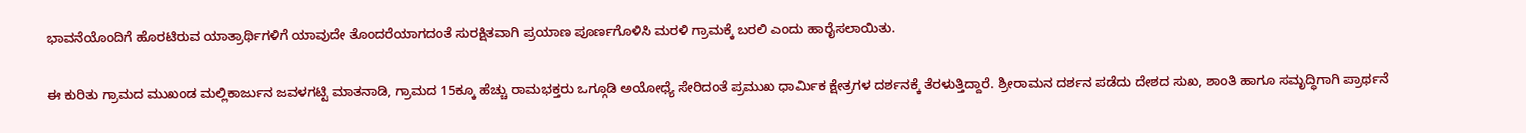ಭಾವನೆಯೊಂದಿಗೆ ಹೊರಟಿರುವ ಯಾತ್ರಾರ್ಥಿಗಳಿಗೆ ಯಾವುದೇ ತೊಂದರೆಯಾಗದಂತೆ ಸುರಕ್ಷಿತವಾಗಿ ಪ್ರಯಾಣ ಪೂರ್ಣಗೊಳಿಸಿ ಮರಳಿ ಗ್ರಾಮಕ್ಕೆ ಬರಲಿ ಎಂದು ಹಾರೈಸಲಾಯಿತು.

ಈ ಕುರಿತು ಗ್ರಾಮದ ಮುಖಂಡ ಮಲ್ಲಿಕಾರ್ಜುನ ಜವಳಗಟ್ಟಿ ಮಾತನಾಡಿ, ಗ್ರಾಮದ 15ಕ್ಕೂ ಹೆಚ್ಚು ರಾಮಭಕ್ತರು ಒಗ್ಗೂಡಿ ಅಯೋಧ್ಯೆ ಸೇರಿದಂತೆ ಪ್ರಮುಖ ಧಾರ್ಮಿಕ ಕ್ಷೇತ್ರಗಳ ದರ್ಶನಕ್ಕೆ ತೆರಳುತ್ತಿದ್ದಾರೆ. ಶ್ರೀರಾಮನ ದರ್ಶನ ಪಡೆದು ದೇಶದ ಸುಖ, ಶಾಂತಿ ಹಾಗೂ ಸಮೃದ್ಧಿಗಾಗಿ ಪ್ರಾರ್ಥನೆ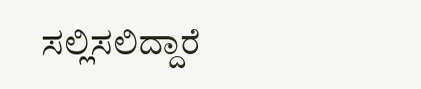ಸಲ್ಲಿಸಲಿದ್ದಾರೆ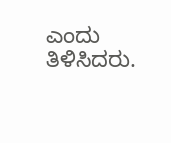ಎಂದು ತಿಳಿಸಿದರು.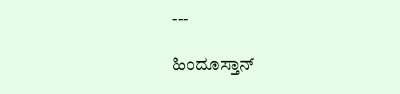---

ಹಿಂದೂಸ್ತಾನ್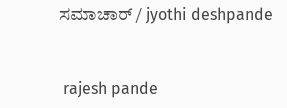ಸಮಾಚಾರ್ / jyothi deshpande


 rajesh pande